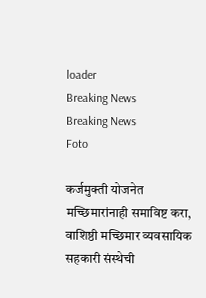loader
Breaking News
Breaking News
Foto

कर्जमुक्ती योजनेत मच्छिमारांनाही समाविष्ट करा, वाशिष्ठी मच्छिमार व्यवसायिक सहकारी संस्थेची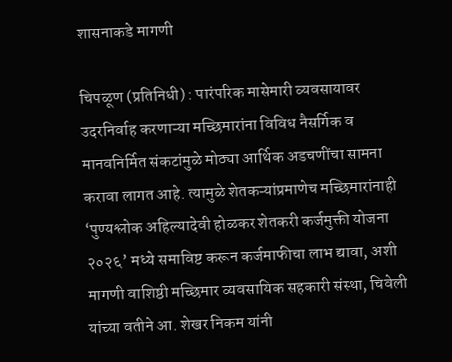शासनाकडे मागणी

चिपळूण (प्रतिनिधी) : पारंपरिक मासेमारी व्यवसायावर उदरनिर्वाह करणाऱ्या मच्छिमारांना विविध नैसर्गिक व मानवनिर्मित संकटांमुळे मोठ्या आर्थिक अडचणींचा सामना करावा लागत आहे. त्यामुळे शेतकऱ्यांप्रमाणेच मच्छिमारांनाही ‘पुण्यश्लोक अहिल्यादेवी होळकर शेतकरी कर्जमुक्ती योजना २०२६’ मध्ये समाविष्ट करून कर्जमाफीचा लाभ द्यावा, अशी मागणी वाशिष्ठी मच्छिमार व्यवसायिक सहकारी संस्था, चिवेली यांच्या वतीने आ. शेखर निकम यांनी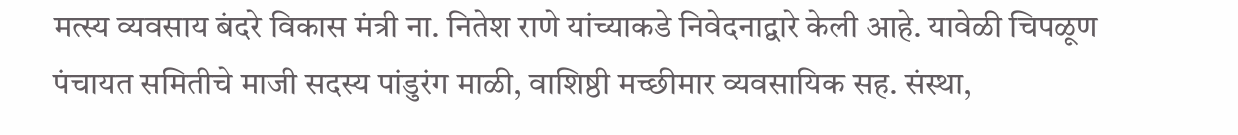मत्स्य व्यवसाय बंदरे विकास मंत्री ना. नितेश राणे यांच्याकडे निवेदनाद्वारे केली आहे. यावेळी चिपळूण पंचायत समितीचे माजी सदस्य पांडुरंग माळी, वाशिष्ठी मच्छीमार व्यवसायिक सह. संस्था,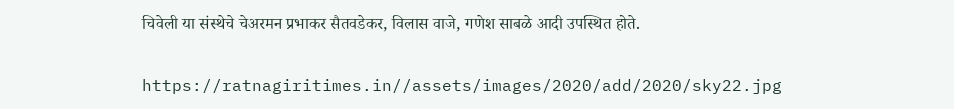चिवेली या संस्थेचे चेअरमन प्रभाकर सैतवडेकर, विलास वाजे, गणेश साबळे आदी उपस्थित होते.

https://ratnagiritimes.in//assets/images/2020/add/2020/sky22.jpg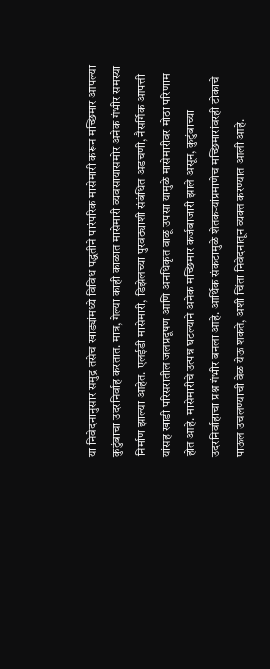या निवेदनानुसार समुद्र तसेच खाड्यांमध्ये विविध पद्धतीने पारंपरिक मासेमारी करून मच्छिमार आपल्या कुटुंबाचा उदरनिर्वाह करतात. मात्र, गेल्या काही काळात मासेमारी व्यवसायासमोर अनेक गंभीर समस्या निर्माण झाल्या आहेत. एलईडी मासेमारी, डिझेलच्या पुरवठ्याशी संबंधित अडचणी, नैसर्गिक आपत्ती यांसह खाडी परिसरातील जलप्रदूषण आणि अनधिकृत वाळू उपसा यामुळे मासेमारीवर मोठा परिणाम होत आहे. मासेमारीचे उत्पन्न घटल्याने अनेक मच्छिमार कर्जबाजारी झाले असून, कुटुंबाच्या उदरनिर्वाहाचा प्रश्न गंभीर बनला आहे. आर्थिक संकटामुळे शेतकऱ्यांप्रमाणेच मच्छिमारांवरही टोकाचे पाऊल उचलण्याची वेळ येऊ शकते, अशी चिंता निवेदनातून व्यक्त करण्यात आली आहे.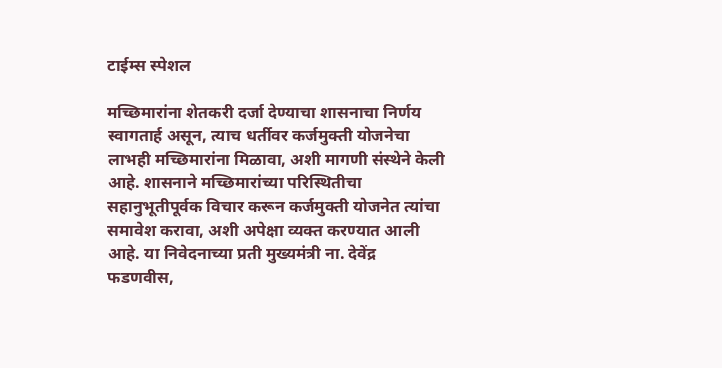टाईम्स स्पेशल

मच्छिमारांना शेतकरी दर्जा देण्याचा शासनाचा निर्णय स्वागतार्ह असून, त्याच धर्तीवर कर्जमुक्ती योजनेचा लाभही मच्छिमारांना मिळावा, अशी मागणी संस्थेने केली आहे. शासनाने मच्छिमारांच्या परिस्थितीचा सहानुभूतीपूर्वक विचार करून कर्जमुक्ती योजनेत त्यांचा समावेश करावा, अशी अपेक्षा व्यक्त करण्यात आली आहे. या निवेदनाच्या प्रती मुख्यमंत्री ना. देवेंद्र फडणवीस,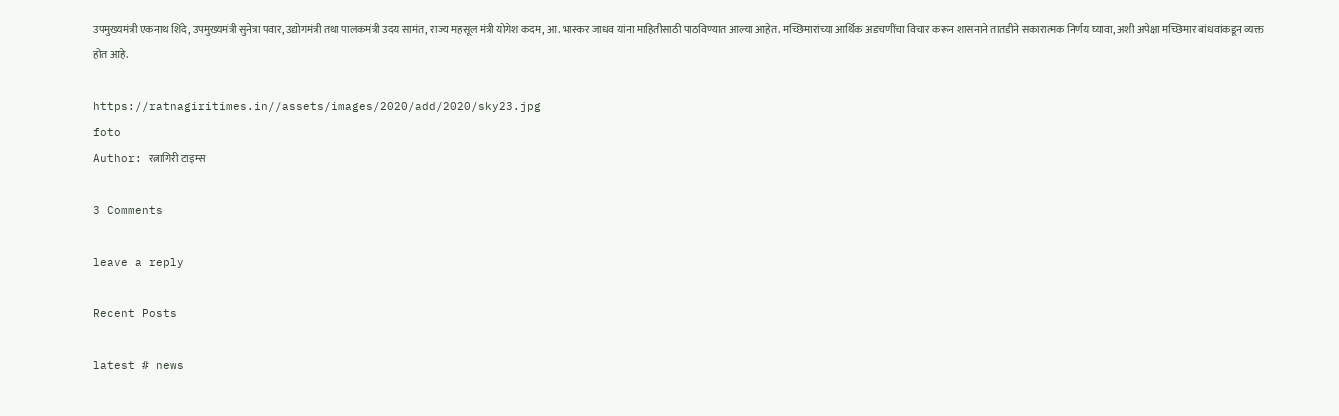उपमुख्यमंत्री एकनाथ शिंदे, उपमुख्यमंत्री सुनेत्रा पवार, उद्योगमंत्री तथा पालकमंत्री उदय सामंत, राज्य महसूल मंत्री योगेश कदम, आ. भास्कर जाधव यांना माहितीसाठी पाठविण्यात आल्या आहेत. मच्छिमारांच्या आर्थिक अडचणींचा विचार करून शासनाने तातडीने सकारात्मक निर्णय घ्यावा, अशी अपेक्षा मच्छिमार बांधवांकडून व्यक्त होत आहे.

https://ratnagiritimes.in//assets/images/2020/add/2020/sky23.jpg
foto
Author: रत्नागिरी टाइम्स

3 Comments

leave a reply

Recent Posts

latest # news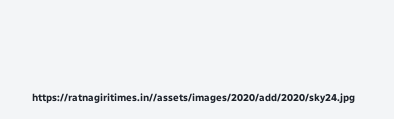https://ratnagiritimes.in//assets/images/2020/add/2020/sky24.jpg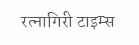रत्नागिरी टाइम्स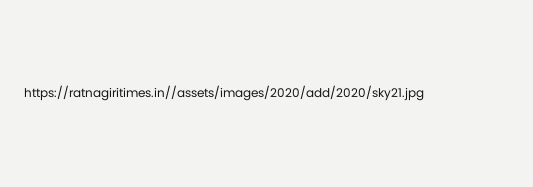https://ratnagiritimes.in//assets/images/2020/add/2020/sky21.jpg